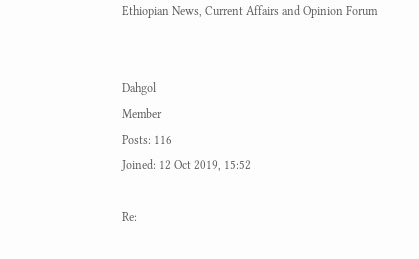Ethiopian News, Current Affairs and Opinion Forum


Dahgol
Member
Posts: 116
Joined: 12 Oct 2019, 15:52

Re: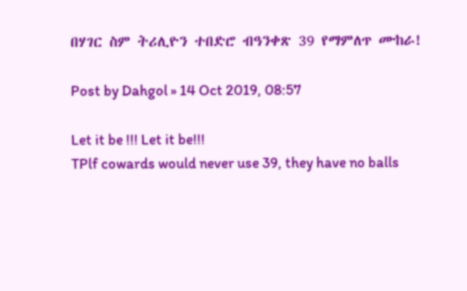በሃገር ስም ትሪሊዮን ተበድሮ ብዓንቀጽ 39 የማምለጥ ሙከራ!

Post by Dahgol » 14 Oct 2019, 08:57

Let it be !!! Let it be!!!
TPlf cowards would never use 39, they have no balls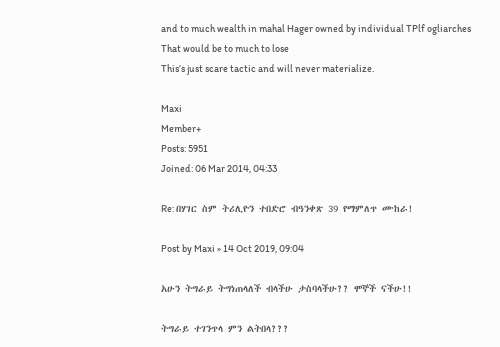and to much wealth in mahal Hager owned by individual TPlf ogliarches
That would be to much to lose
This’s just scare tactic and will never materialize.

Maxi
Member+
Posts: 5951
Joined: 06 Mar 2014, 04:33

Re: በሃገር ስም ትሪሊዮን ተበድሮ ብዓንቀጽ 39 የማምለጥ ሙከራ!

Post by Maxi » 14 Oct 2019, 09:04

አሁን ትግራይ ትግነጠላለች ብላችሁ ታስባላችሁ?? ሞኞች ናችሁ!!

ትግራይ ተገንጥላ ምን ልትበላ???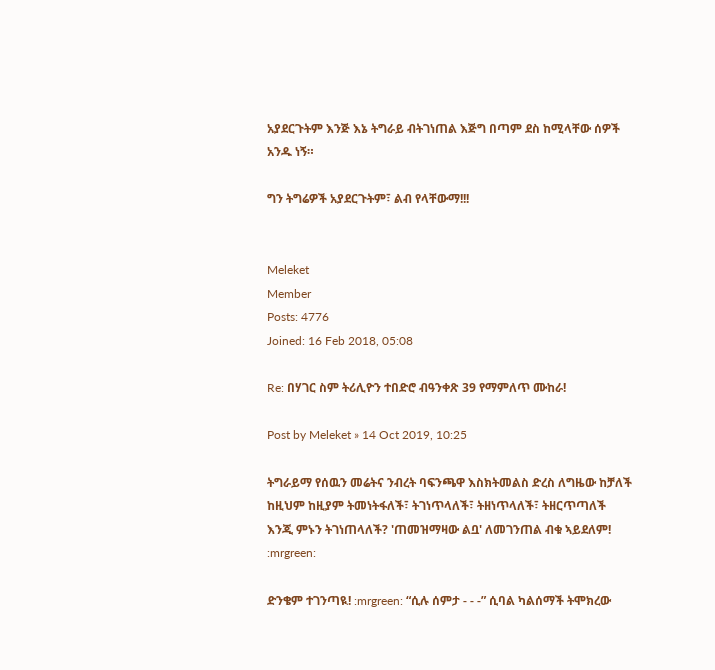አያደርጉትም እንጅ እኔ ትግራይ ብትገነጠል እጅግ በጣም ደስ ከሚላቸው ሰዎች አንዱ ነኝ።

ግን ትግሬዎች አያደርጉትም፣ ልብ የላቸውማ!!!


Meleket
Member
Posts: 4776
Joined: 16 Feb 2018, 05:08

Re: በሃገር ስም ትሪሊዮን ተበድሮ ብዓንቀጽ 39 የማምለጥ ሙከራ!

Post by Meleket » 14 Oct 2019, 10:25

ትግራይማ የሰዉን መሬትና ንብረት ባፍንጫዋ እስክትመልስ ድረስ ለግዜው ከቻለች ከዚህም ከዚያም ትመነትፋለች፣ ትገነጥላለች፣ ትዘነጥላለች፣ ትዘርጥጣለች እንጂ ምኑን ትገነጠላለች? 'ጠመዝማዛው ልቧ' ለመገንጠል ብቁ ኣይደለም! :mrgreen:

ድንቄም ተገንጣዪ! :mrgreen: “ሲሉ ሰምታ - - -” ሲባል ካልሰማች ትሞክረው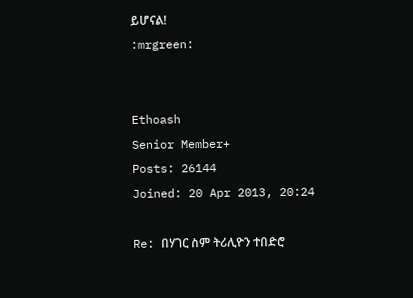ይሆናል!
:mrgreen:


Ethoash
Senior Member+
Posts: 26144
Joined: 20 Apr 2013, 20:24

Re: በሃገር ስም ትሪሊዮን ተበድሮ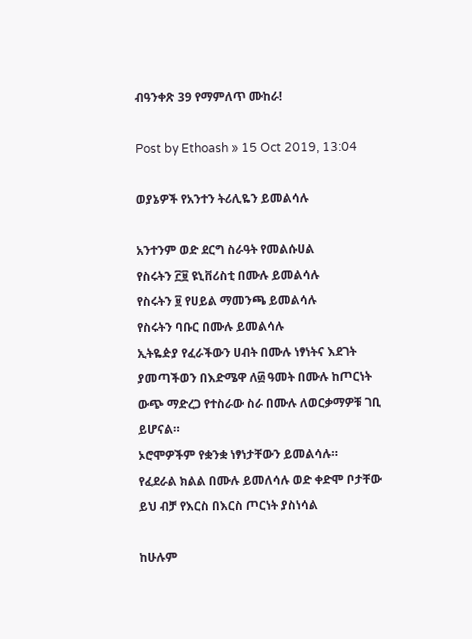ብዓንቀጽ 39 የማምለጥ ሙከራ!

Post by Ethoash » 15 Oct 2019, 13:04

ወያኔዎች የአንተን ትሪሊዬን ይመልሳሉ

አንተንም ወድ ደርግ ስራዓት የመልሱሀል
የስሩትን ፫፱ ዩኒቨሪስቲ በሙሉ ይመልሳሉ
የስሩትን ፱ የሀይል ማመንጫ ይመልሳሉ
የስሩትን ባቡር በሙሉ ይመልሳሉ
ኢትዬዽያ የፈራችውን ሀብት በሙሉ ነፃነትና እደገት ያመጣችወን በእድሜዋ ለ፴ ዓመት በሙሉ ከጦርነት ውጭ ማድረጋ የተስራው ስራ በሙሉ ለወርቃማዎቹ ገቢ ይሆናል።
ኦሮሞዎችም የቋንቋ ነፃነታቸውን ይመልሳሉ።
የፈደራል ክልል በሙሉ ይመለሳሉ ወድ ቀድሞ ቦታቸው ይህ ብቻ የእርስ በእርስ ጦርነት ያስነሳል

ከሁሉም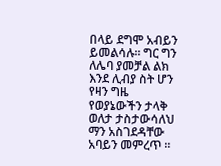በላይ ደግሞ አብይን ይመልሳሉ። ግር ግን ለሌባ ያመቻል ልክ እንደ ሊብያ ስት ሆን የዛን ግዜ የወያኔውችን ታላቅ ወለታ ታስታውሳለህ ማን አስገደዳቸው አባይን መምረጥ ።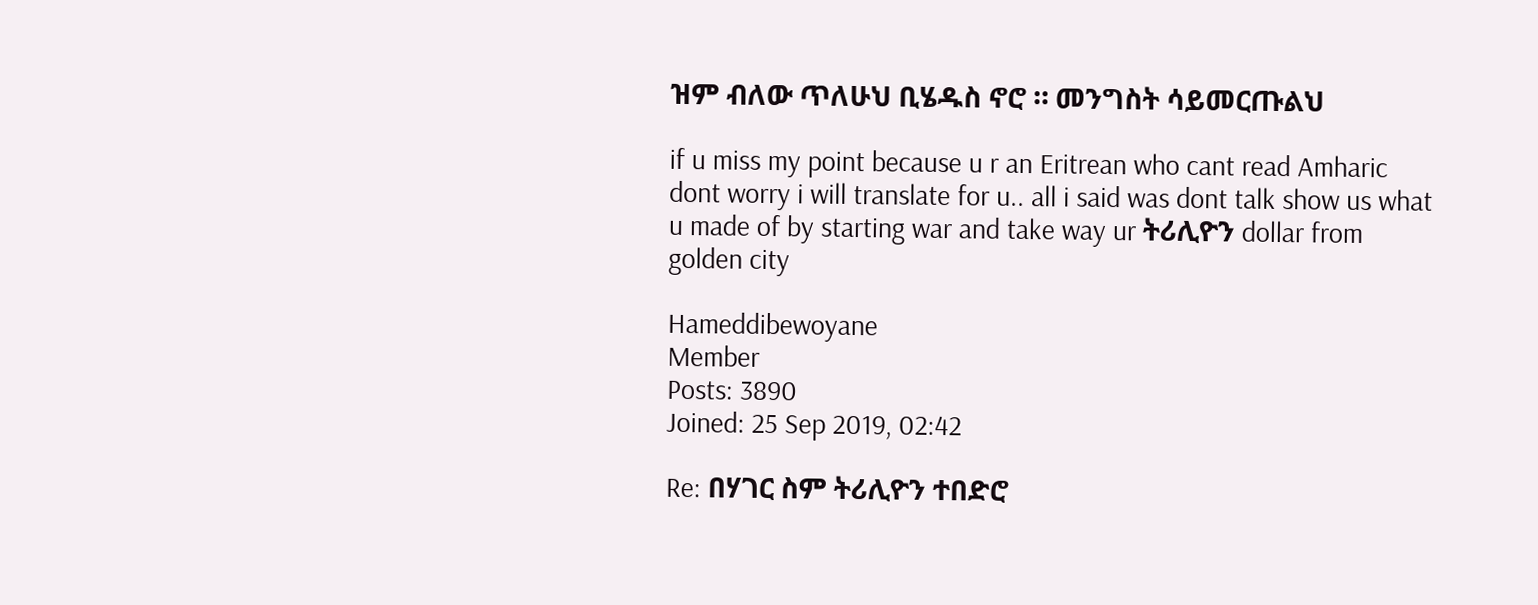ዝም ብለው ጥለሁህ ቢሄዱስ ኖሮ ። መንግስት ሳይመርጡልህ

if u miss my point because u r an Eritrean who cant read Amharic dont worry i will translate for u.. all i said was dont talk show us what u made of by starting war and take way ur ትሪሊዮን dollar from golden city

Hameddibewoyane
Member
Posts: 3890
Joined: 25 Sep 2019, 02:42

Re: በሃገር ስም ትሪሊዮን ተበድሮ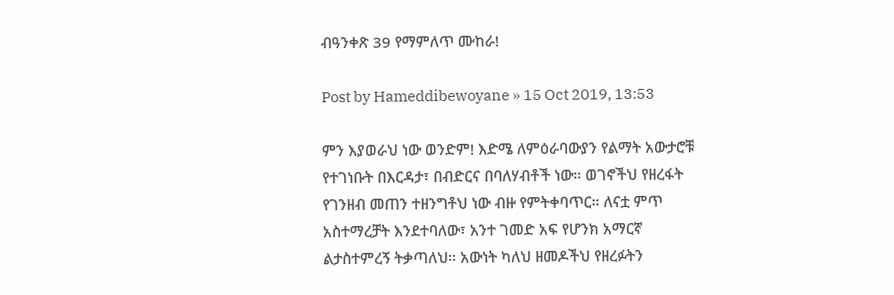ብዓንቀጽ 39 የማምለጥ ሙከራ!

Post by Hameddibewoyane » 15 Oct 2019, 13:53

ምን እያወራህ ነው ወንድም! እድሜ ለምዕራባውያን የልማት አውታሮቹ የተገነቡት በእርዳታ፣ በብድርና በባለሃብቶች ነው። ወገኖችህ የዘረፋት የገንዘብ መጠን ተዘንግቶህ ነው ብዙ የምትቀባጥር። ለናቷ ምጥ አስተማረቻት እንደተባለው፣ አንተ ገመድ አፍ የሆንክ አማርኛ ልታስተምረኝ ትቃጣለህ። አውነት ካለህ ዘመዶችህ የዘረፉትን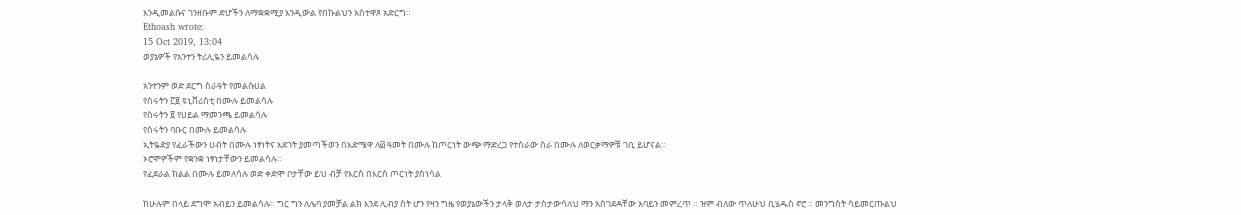እንዲመልሱና ገንዘቡም ድሆችን ለማቋቋሚያ እንዲውል የበኩልህን አስተዋጾ አድርግ።
Ethoash wrote:
15 Oct 2019, 13:04
ወያኔዎች የአንተን ትሪሊዬን ይመልሳሉ

አንተንም ወድ ደርግ ስራዓት የመልሱሀል
የስሩትን ፫፱ ዩኒቨሪስቲ በሙሉ ይመልሳሉ
የስሩትን ፱ የሀይል ማመንጫ ይመልሳሉ
የስሩትን ባቡር በሙሉ ይመልሳሉ
ኢትዬዽያ የፈራችውን ሀብት በሙሉ ነፃነትና እደገት ያመጣችወን በእድሜዋ ለ፴ ዓመት በሙሉ ከጦርነት ውጭ ማድረጋ የተስራው ስራ በሙሉ ለወርቃማዎቹ ገቢ ይሆናል።
ኦሮሞዎችም የቋንቋ ነፃነታቸውን ይመልሳሉ።
የፈደራል ክልል በሙሉ ይመለሳሉ ወድ ቀድሞ ቦታቸው ይህ ብቻ የእርስ በእርስ ጦርነት ያስነሳል

ከሁሉም በላይ ደግሞ አብይን ይመልሳሉ። ግር ግን ለሌባ ያመቻል ልክ እንደ ሊብያ ስት ሆን የዛን ግዜ የወያኔውችን ታላቅ ወለታ ታስታውሳለህ ማን አስገደዳቸው አባይን መምረጥ ። ዝም ብለው ጥለሁህ ቢሄዱስ ኖሮ ። መንግስት ሳይመርጡልህ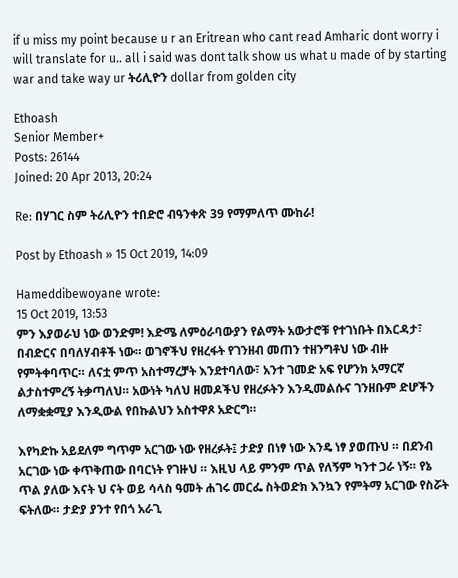if u miss my point because u r an Eritrean who cant read Amharic dont worry i will translate for u.. all i said was dont talk show us what u made of by starting war and take way ur ትሪሊዮን dollar from golden city

Ethoash
Senior Member+
Posts: 26144
Joined: 20 Apr 2013, 20:24

Re: በሃገር ስም ትሪሊዮን ተበድሮ ብዓንቀጽ 39 የማምለጥ ሙከራ!

Post by Ethoash » 15 Oct 2019, 14:09

Hameddibewoyane wrote:
15 Oct 2019, 13:53
ምን እያወራህ ነው ወንድም! እድሜ ለምዕራባውያን የልማት አውታሮቹ የተገነቡት በእርዳታ፣ በብድርና በባለሃብቶች ነው። ወገኖችህ የዘረፋት የገንዘብ መጠን ተዘንግቶህ ነው ብዙ የምትቀባጥር። ለናቷ ምጥ አስተማረቻት እንደተባለው፣ አንተ ገመድ አፍ የሆንክ አማርኛ ልታስተምረኝ ትቃጣለህ። አውነት ካለህ ዘመዶችህ የዘረፉትን እንዲመልሱና ገንዘቡም ድሆችን ለማቋቋሚያ እንዲውል የበኩልህን አስተዋጾ አድርግ።

እየካድኩ አይደለም ግጥም አርገው ነው የዘረፉት፤ ታድያ በነፃ ነው እንዴ ነፃ ያወጡህ ። በደንብ አርገው ነው ቀጥቅጠው በባርነት የገዙህ ። እዚህ ላይ ምንም ጥል የለኝም ካንተ ጋራ ነኝ። የኔ ጥል ያለው እናት ህ ናት ወይ ሳላስ ዓመት ሐገሩ መርፌ ስትወድክ እንኳን የምትማ አርገው የስሯት ፍትለው። ታድያ ያንተ የበጎ አራጊ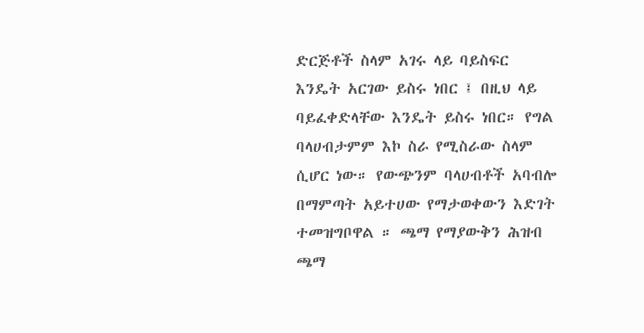ድርጅቶች ስላም አገሩ ላይ ባይስፍር እንዴት አርገው ይስሩ ነበር ፤ በዚህ ላይ ባይፈቀድላቸው እንዴት ይስሩ ነበር። የግል ባላሀብታምም እኮ ስራ የሚስራው ስላም ሲሆር ነው። የውጭንም ባላሀብቶች አባብሎ በማምጣት አይተሀው የማታወቀውን እድገት ተመዝግቦዋል ። ጫማ የማያውቅን ሕዝብ ጫማ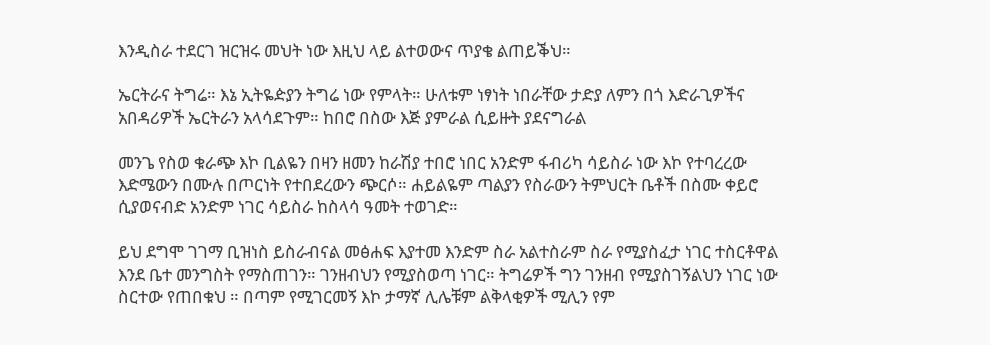እንዲስራ ተደርገ ዝርዝሩ መህት ነው እዚህ ላይ ልተወውና ጥያቄ ልጠይቕህ።

ኤርትራና ትግሬ። እኔ ኢትዬዽያን ትግሬ ነው የምላት። ሁለቱም ነፃነት ነበራቸው ታድያ ለምን በጎ እድራጊዎችና አበዳሪዎች ኤርትራን አላሳደጉም። ከበሮ በስው እጅ ያምራል ሲይዙት ያደናግራል

መንጌ የስወ ቁራጭ እኮ ቢልዬን በዛን ዘመን ከራሽያ ተበሮ ነበር አንድም ፋብሪካ ሳይስራ ነው እኮ የተባረረው እድሜውን በሙሉ በጦርነት የተበደረውን ጭርሶ። ሐይልዬም ጣልያን የስራውን ትምህርት ቤቶች በስሙ ቀይሮ ሲያወናብድ አንድም ነገር ሳይስራ ከስላሳ ዓመት ተወገድ።

ይህ ደግሞ ገገማ ቢዝነስ ይስራብናል መፅሐፍ እያተመ እንድም ስራ አልተስራም ስራ የሚያስፈታ ነገር ተስርቶዋል እንደ ቤተ መንግስት የማስጠገን። ገንዘብህን የሚያስወጣ ነገር። ትግሬዎች ግን ገንዘብ የሚያስገኝልህን ነገር ነው ስርተው የጠበቁህ ። በጣም የሚገርመኝ እኮ ታማኛ ሊሌቹም ልቅላቂዎች ሚሊን የም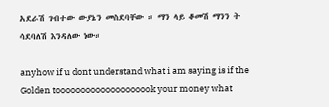አደራሽ ገብተው ውያኔን መስደባቸው ። ማን ላይ ቆመሽ ማንን ት ሳደባለሽ እንዳለው ነው።

anyhow if u dont understand what i am saying is if the Golden toooooooooooooooooook your money what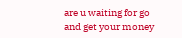are u waiting for go and get your money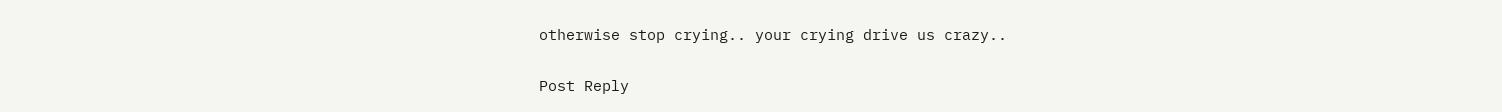otherwise stop crying.. your crying drive us crazy..

Post Reply